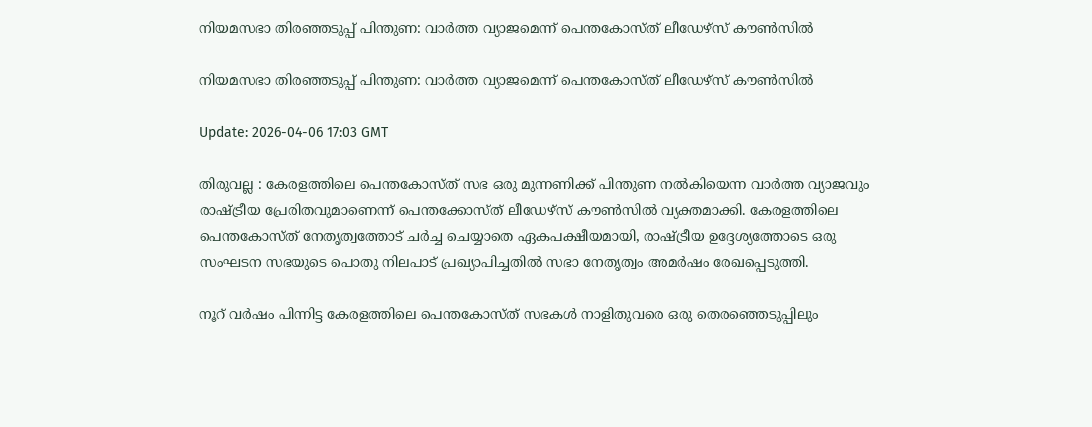നിയമസഭാ തിരഞ്ഞടുപ്പ് പിന്തുണ: വാര്‍ത്ത വ്യാജമെന്ന് പെന്തകോസ്ത് ലീഡേഴ്‌സ് കൗണ്‍സില്‍

നിയമസഭാ തിരഞ്ഞടുപ്പ് പിന്തുണ: വാര്‍ത്ത വ്യാജമെന്ന് പെന്തകോസ്ത് ലീഡേഴ്‌സ് കൗണ്‍സില്‍

Update: 2026-04-06 17:03 GMT

തിരുവല്ല : കേരളത്തിലെ പെന്തകോസ്ത് സഭ ഒരു മുന്നണിക്ക് പിന്തുണ നല്‍കിയെന്ന വാര്‍ത്ത വ്യാജവും രാഷ്ട്രീയ പ്രേരിതവുമാണെന്ന് പെന്തക്കോസ്ത് ലീഡേഴ്‌സ് കൗണ്‍സില്‍ വ്യക്തമാക്കി. കേരളത്തിലെ പെന്തകോസ്ത് നേതൃത്വത്തോട് ചര്‍ച്ച ചെയ്യാതെ ഏകപക്ഷീയമായി, രാഷ്ട്രീയ ഉദ്ദേശ്യത്തോടെ ഒരു സംഘടന സഭയുടെ പൊതു നിലപാട് പ്രഖ്യാപിച്ചതില്‍ സഭാ നേതൃത്വം അമര്‍ഷം രേഖപ്പെടുത്തി.

നൂറ് വര്‍ഷം പിന്നിട്ട കേരളത്തിലെ പെന്തകോസ്ത് സഭകള്‍ നാളിതുവരെ ഒരു തെരഞ്ഞെടുപ്പിലും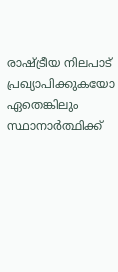രാഷ്ട്രീയ നിലപാട് പ്രഖ്യാപിക്കുകയോ ഏതെങ്കിലും സ്ഥാനാര്‍ത്ഥിക്ക്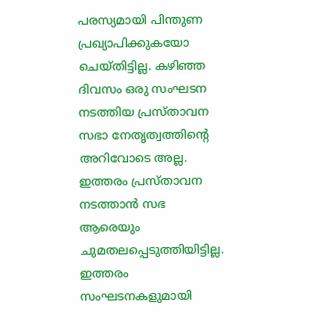പരസ്യമായി പിന്തുണ പ്രഖ്യാപിക്കുകയോ ചെയ്തിട്ടില്ല. കഴിഞ്ഞ ദിവസം ഒരു സംഘടന നടത്തിയ പ്രസ്താവന സഭാ നേതൃത്വത്തിന്റെ അറിവോടെ അല്ല. ഇത്തരം പ്രസ്താവന നടത്താന്‍ സഭ ആരെയും ചുമതലപ്പെടുത്തിയിട്ടില്ല. ഇത്തരം സംഘടനകളുമായി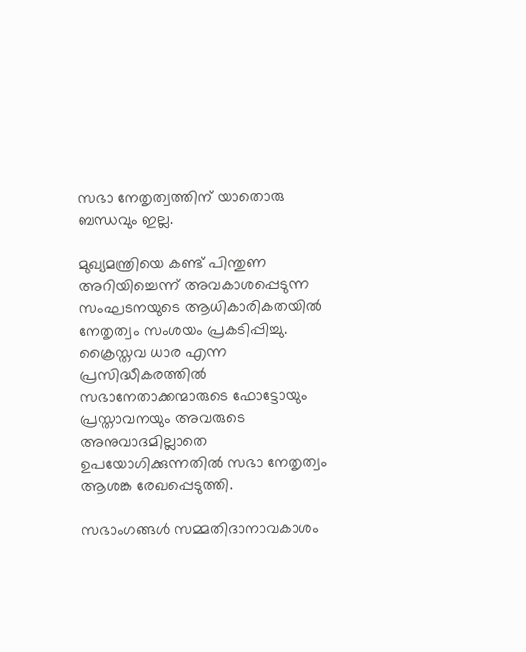സഭാ നേതൃത്വത്തിന് യാതൊരു ബന്ധവും ഇല്ല.

മുഖ്യമന്ത്രിയെ കണ്ട് പിന്തുണ അറിയിച്ചെന്ന് അവകാശപ്പെടുന്ന സംഘടനയുടെ ആധികാരികതയില്‍ നേതൃത്വം സംശയം പ്രകടിപ്പിച്ചു. ക്രൈസ്തവ ധാര എന്ന പ്രസിദ്ധീകരത്തില്‍ സഭാനേതാക്കന്മാരുടെ ഫോട്ടോയും പ്രസ്താവനയും അവരുടെ അനുവാദമില്ലാതെ ഉപയോഗിക്കുന്നതില്‍ സഭാ നേതൃത്വം ആശങ്ക രേഖപ്പെടുത്തി.

സഭാംഗങ്ങള്‍ സമ്മതിദാനാവകാശം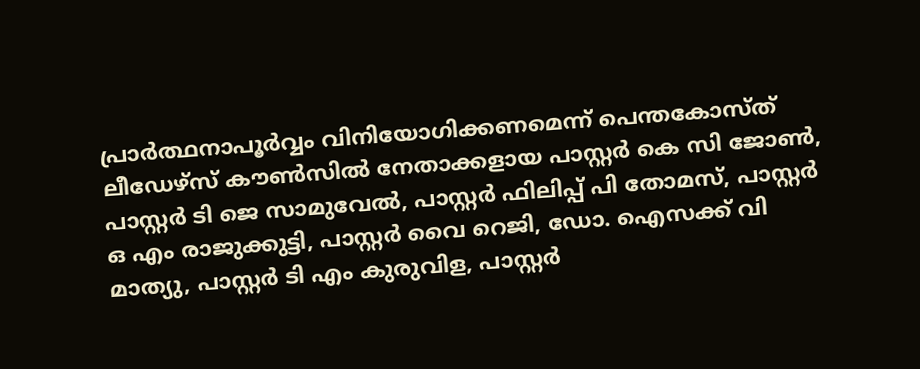പ്രാര്‍ത്ഥനാപൂര്‍വ്വം വിനിയോഗിക്കണമെന്ന് പെന്തകോസ്ത് ലീഡേഴ്‌സ് കൗണ്‍സില്‍ നേതാക്കളായ പാസ്റ്റര്‍ കെ സി ജോണ്‍, പാസ്റ്റര്‍ ടി ജെ സാമുവേല്‍, പാസ്റ്റര്‍ ഫിലിപ്പ് പി തോമസ്, പാസ്റ്റര്‍ ഒ എം രാജുക്കുട്ടി, പാസ്റ്റര്‍ വൈ റെജി, ഡോ. ഐസക്ക് വി മാത്യു, പാസ്റ്റര്‍ ടി എം കുരുവിള, പാസ്റ്റര്‍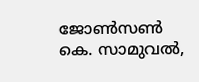ജോണ്‍സണ്‍ കെ. സാമുവല്‍,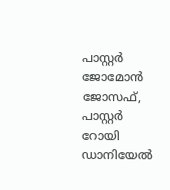പാസ്റ്റര്‍ ജോമോന്‍ ജോസഫ്, പാസ്റ്റര്‍ റോയി ഡാനിയേല്‍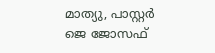മാത്യു, പാസ്റ്റര്‍ ജെ ജോസഫ്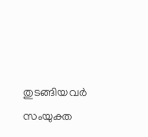തുടങ്ങിയവര്‍ സംയുക്ത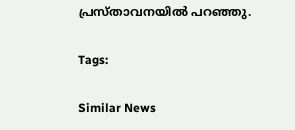പ്രസ്താവനയില്‍ പറഞ്ഞു.

Tags:

Similar News